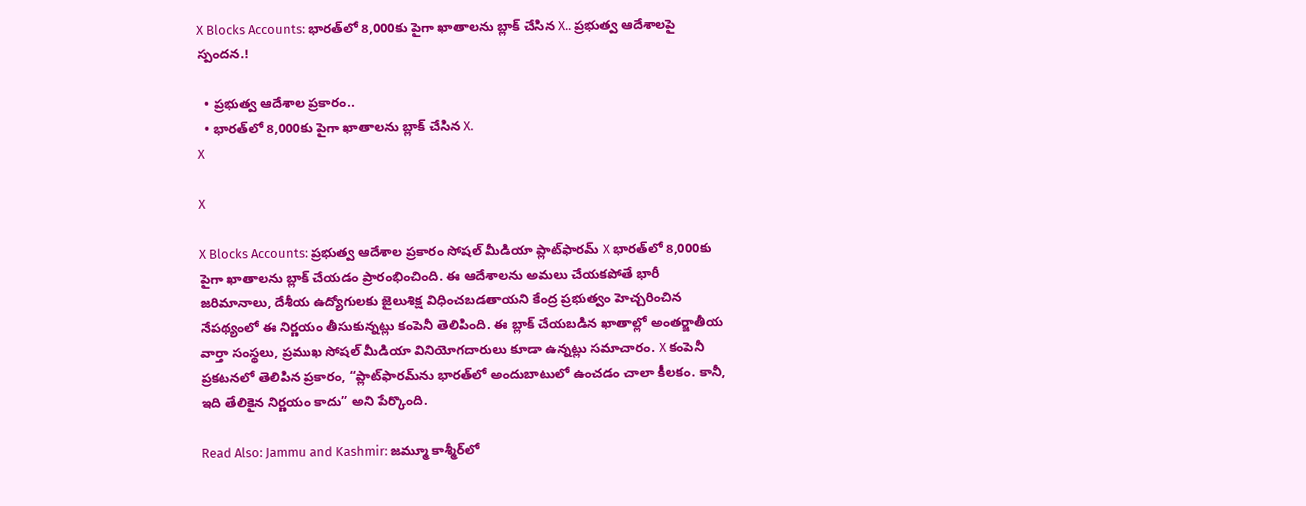X Blocks Accounts: భారత్‌లో 8,000కు పైగా ఖాతాలను బ్లాక్ చేసిన X.. ప్రభుత్వ ఆదేశాలపై స్పందన.!

  • ప్రభుత్వ ఆదేశాల ప్రకారం..
  • భారత్‌లో 8,000కు పైగా ఖాతాలను బ్లాక్ చేసిన X.
X

X

X Blocks Accounts: ప్రభుత్వ ఆదేశాల ప్రకారం సోషల్ మీడియా ప్లాట్‌ఫారమ్ X భారత్‌లో 8,000కు పైగా ఖాతాలను బ్లాక్ చేయడం ప్రారంభించింది. ఈ ఆదేశాలను అమలు చేయకపోతే భారీ జరిమానాలు, దేశీయ ఉద్యోగులకు జైలుశిక్ష విధించబడతాయని కేంద్ర ప్రభుత్వం హెచ్చరించిన నేపథ్యంలో ఈ నిర్ణయం తీసుకున్నట్లు కంపెనీ తెలిపింది. ఈ బ్లాక్‌ చేయబడిన ఖాతాల్లో అంతర్జాతీయ వార్తా సంస్థలు, ప్రముఖ సోషల్ మీడియా వినియోగదారులు కూడా ఉన్నట్లు సమాచారం. X కంపెనీ ప్రకటనలో తెలిపిన ప్రకారం, “ప్లాట్‌ఫారమ్‌ను భారత్‌లో అందుబాటులో ఉంచడం చాలా కీలకం. కానీ, ఇది తేలికైన నిర్ణయం కాదు” అని పేర్కొంది.

Read Also: Jammu and Kashmir: జమ్మూ కాశ్మీర్‌లో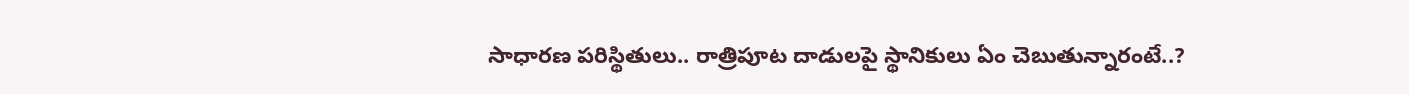సాధారణ పరిస్థితులు.. రాత్రిపూట దాడులపై స్థానికులు ఏం చెబుతున్నారంటే..?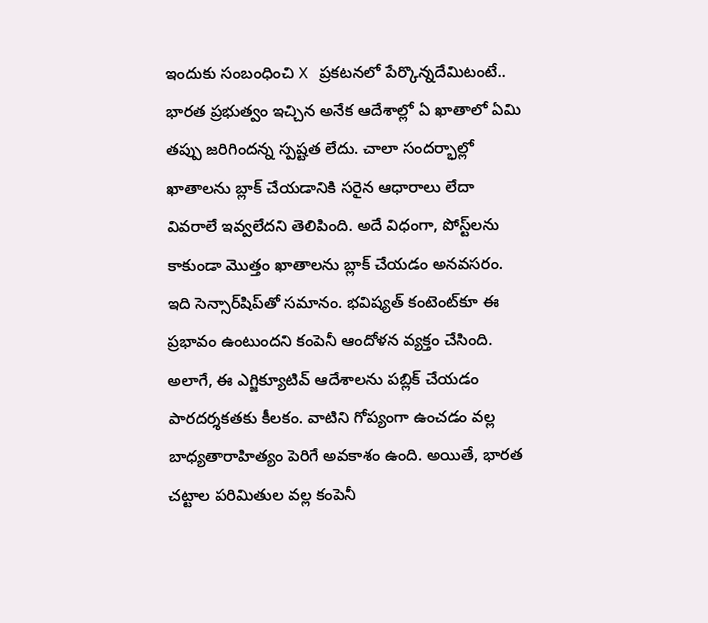ఇందుకు సంబంధించి X ప్రకటనలో పేర్కొన్నదేమిటంటే.. భారత ప్రభుత్వం ఇచ్చిన అనేక ఆదేశాల్లో ఏ ఖాతాలో ఏమి తప్పు జరిగిందన్న స్పష్టత లేదు. చాలా సందర్భాల్లో ఖాతాలను బ్లాక్ చేయడానికి సరైన ఆధారాలు లేదా వివరాలే ఇవ్వలేదని తెలిపింది. అదే విధంగా, పోస్ట్‌లను కాకుండా మొత్తం ఖాతాలను బ్లాక్ చేయడం అనవసరం. ఇది సెన్సార్‌షిప్‌తో సమానం. భవిష్యత్ కంటెంట్‌కూ ఈ ప్రభావం ఉంటుందని కంపెనీ ఆందోళన వ్యక్తం చేసింది. అలాగే, ఈ ఎగ్జిక్యూటివ్ ఆదేశాలను పబ్లిక్ చేయడం పారదర్శకతకు కీలకం. వాటిని గోప్యంగా ఉంచడం వల్ల బాధ్యతారాహిత్యం పెరిగే అవకాశం ఉంది. అయితే, భారత చట్టాల పరిమితుల వల్ల కంపెనీ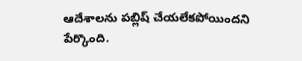ఆదేశాలను పబ్లిష్ చేయలేకపోయిందని పేర్కొంది.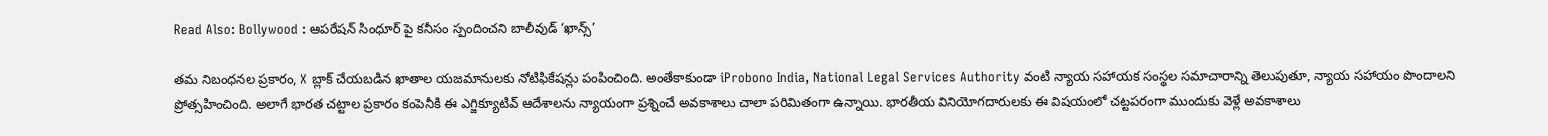Read Also: Bollywood : ఆపరేషన్ సింధూర్ పై కనీసం స్పందించని బాలీవుడ్ ‘ఖాన్స్’

తమ నిబంధనల ప్రకారం, X బ్లాక్ చేయబడిన ఖాతాల యజమానులకు నోటిఫికేషన్లు పంపించింది. అంతేకాకుండా iProbono India, National Legal Services Authority వంటి న్యాయ సహాయక సంస్థల సమాచారాన్ని తెలుపుతూ, న్యాయ సహాయం పొందాలని ప్రోత్సహించింది. అలాగే భారత చట్టాల ప్రకారం కంపెనీకి ఈ ఎగ్జిక్యూటివ్ ఆదేశాలను న్యాయంగా ప్రశ్నించే అవకాశాలు చాలా పరిమితంగా ఉన్నాయి. భారతీయ వినియోగదారులకు ఈ విషయంలో చట్టపరంగా ముందుకు వెళ్లే అవకాశాలు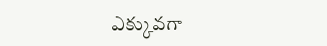ఎక్కువగా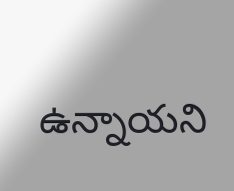ఉన్నాయని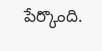పేర్కొంది.